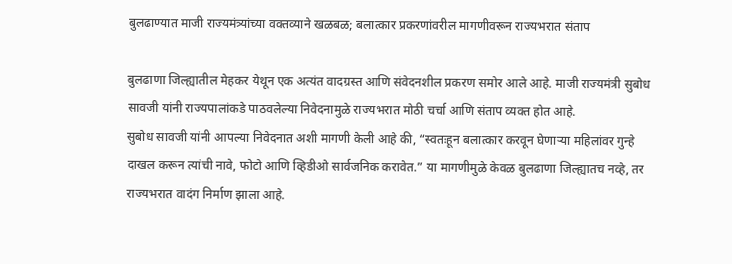बुलढाण्यात माजी राज्यमंत्र्यांच्या वक्तव्याने खळबळ; बलात्कार प्रकरणांवरील मागणीवरून राज्यभरात संताप

बुलढाणा जिल्ह्यातील मेहकर येथून एक अत्यंत वादग्रस्त आणि संवेदनशील प्रकरण समोर आले आहे. माजी राज्यमंत्री सुबोध सावजी यांनी राज्यपालांकडे पाठवलेल्या निवेदनामुळे राज्यभरात मोठी चर्चा आणि संताप व्यक्त होत आहे.
सुबोध सावजी यांनी आपल्या निवेदनात अशी मागणी केली आहे की, “स्वतःहून बलात्कार करवून घेणाऱ्या महिलांवर गुन्हे दाखल करून त्यांची नावे, फोटो आणि व्हिडीओ सार्वजनिक करावेत.” या मागणीमुळे केवळ बुलढाणा जिल्ह्यातच नव्हे, तर राज्यभरात वादंग निर्माण झाला आहे.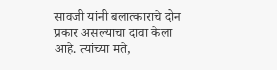सावजी यांनी बलात्काराचे दोन प्रकार असल्याचा दावा केला आहे. त्यांच्या मते,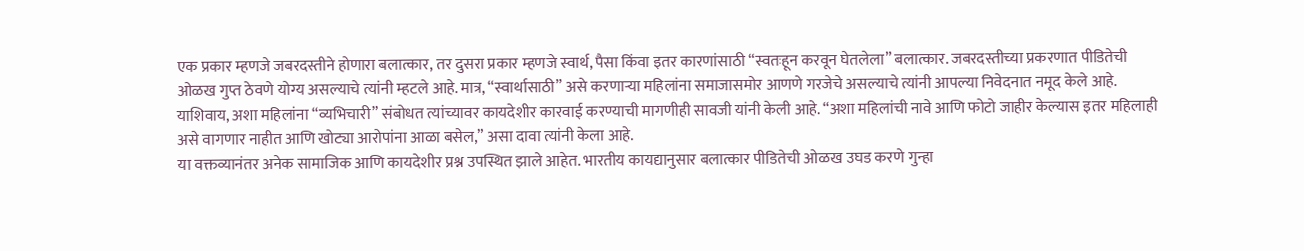एक प्रकार म्हणजे जबरदस्तीने होणारा बलात्कार, तर दुसरा प्रकार म्हणजे स्वार्थ, पैसा किंवा इतर कारणांसाठी “स्वतःहून करवून घेतलेला” बलात्कार. जबरदस्तीच्या प्रकरणात पीडितेची ओळख गुप्त ठेवणे योग्य असल्याचे त्यांनी म्हटले आहे. मात्र, “स्वार्थासाठी” असे करणाऱ्या महिलांना समाजासमोर आणणे गरजेचे असल्याचे त्यांनी आपल्या निवेदनात नमूद केले आहे.
याशिवाय, अशा महिलांना “व्यभिचारी” संबोधत त्यांच्यावर कायदेशीर कारवाई करण्याची मागणीही सावजी यांनी केली आहे. “अशा महिलांची नावे आणि फोटो जाहीर केल्यास इतर महिलाही असे वागणार नाहीत आणि खोट्या आरोपांना आळा बसेल,” असा दावा त्यांनी केला आहे.
या वक्तव्यानंतर अनेक सामाजिक आणि कायदेशीर प्रश्न उपस्थित झाले आहेत. भारतीय कायद्यानुसार बलात्कार पीडितेची ओळख उघड करणे गुन्हा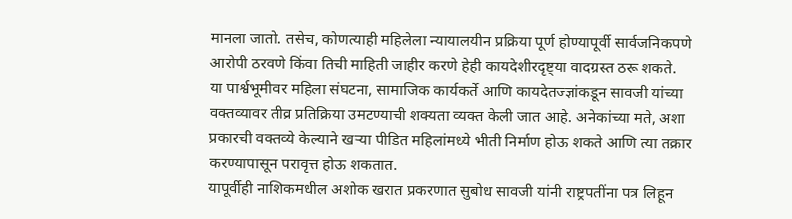मानला जातो. तसेच, कोणत्याही महिलेला न्यायालयीन प्रक्रिया पूर्ण होण्यापूर्वी सार्वजनिकपणे आरोपी ठरवणे किंवा तिची माहिती जाहीर करणे हेही कायदेशीरदृष्ट्या वादग्रस्त ठरू शकते.
या पार्श्वभूमीवर महिला संघटना, सामाजिक कार्यकर्ते आणि कायदेतज्ज्ञांकडून सावजी यांच्या वक्तव्यावर तीव्र प्रतिक्रिया उमटण्याची शक्यता व्यक्त केली जात आहे. अनेकांच्या मते, अशा प्रकारची वक्तव्ये केल्याने खऱ्या पीडित महिलांमध्ये भीती निर्माण होऊ शकते आणि त्या तक्रार करण्यापासून परावृत्त होऊ शकतात.
यापूर्वीही नाशिकमधील अशोक खरात प्रकरणात सुबोध सावजी यांनी राष्ट्रपतींना पत्र लिहून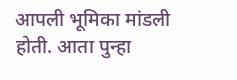आपली भूमिका मांडली होती. आता पुन्हा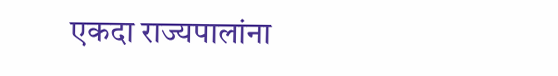एकदा राज्यपालांना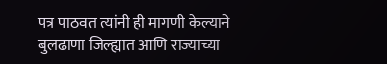पत्र पाठवत त्यांनी ही मागणी केल्याने बुलढाणा जिल्ह्यात आणि राज्याच्या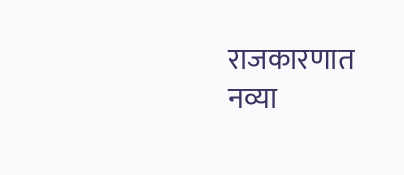राजकारणात नव्या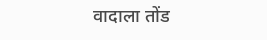वादाला तोंड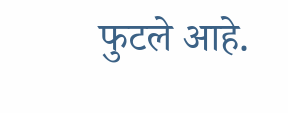फुटले आहे.